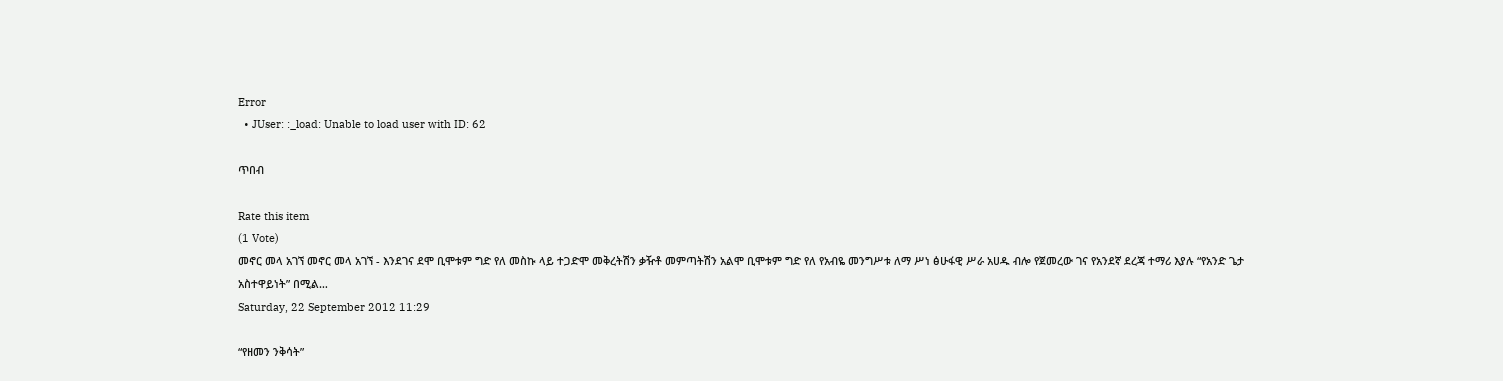Error
  • JUser: :_load: Unable to load user with ID: 62

ጥበብ

Rate this item
(1 Vote)
መኖር መላ አገኘ መኖር መላ አገኘ - እንደገና ደሞ ቢሞቱም ግድ የለ መስኩ ላይ ተጋድሞ መቅረትሽን ቃዥቶ መምጣትሽን አልሞ ቢሞቱም ግድ የለ የአብዬ መንግሥቱ ለማ ሥነ ፅሁፋዊ ሥራ አሀዱ ብሎ የጀመረው ገና የአንደኛ ደረጃ ተማሪ እያሉ “የአንድ ጌታ አስተዋይነት” በሚል…
Saturday, 22 September 2012 11:29

“የዘመን ንቅሳት”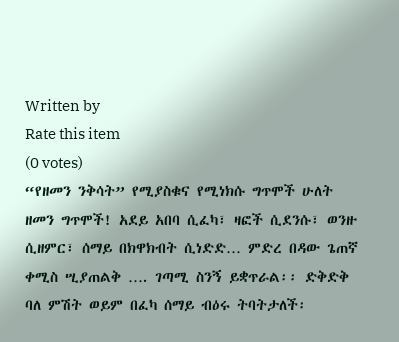Written by
Rate this item
(0 votes)
“የዘመን ንቅሳት” የሚያስቁና የሚነክሱ ግጥሞች ሁለት ዘመን ግጥሞች! አደይ አበባ ሲፈካ፣ ዛፎች ሲደንሱ፣ ወንዙ ሲዘምር፣ ሰማይ በክዋክብት ሲነድድ… ምድረ በዳው ጌጠኛ ቀሚስ ሢያጠልቅ …. ገጣሚ ስንኝ ይቋጥራል፡፡ ድቅድቅ ባለ ምሽት ወይም በፈካ ሰማይ ብዕሩ ትባትታለች፡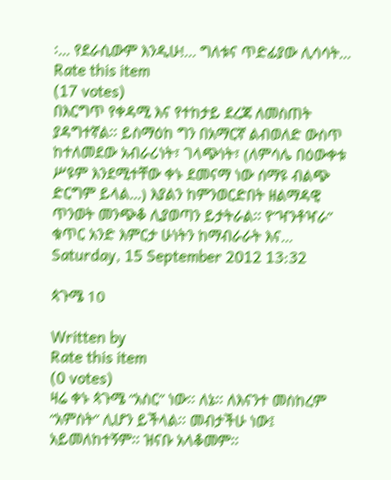፡… የደራሲውም እንዲሁ!... ግለቱና ጥድፊያው ሊሳሳት…
Rate this item
(17 votes)
በእርግጥ የቀዳሚ እና የተከታይ ደረጃ ለመስጠት ያዳግተኛል፡፡ ይስማዕከ ግን በአማርኛ ልብወለድ ውስጥ ከተለመደው አብራሪነት፣ ገላጭነት፣ (ለምሳሌ በዕውቀቱ ሥዩም እንደሚተቸው ቀኑ ደመናማ ነው ሰማዩ ብልጭ ድርግም ይላል…) እያልን ከምንወርድበት ዘልማዳዊ ጥንወት መንጭቆ ሊያወጣን ይታትራል፡፡ የ”ዣንቶዣራ” ቁጥር አንድ እምርታ ሁነትን ከማብራራት እና…
Saturday, 15 September 2012 13:32

ጳጉሜ 10

Written by
Rate this item
(0 votes)
ዛሬ ቀኑ ጳጉሜ “አስር” ነው፡፡ ለኔ፡፡ ለእናንተ መስከረም “አምስት” ሊሆን ይችላል፡፡ መብታችሁ ነው፤ አይመለከተኝም፡፡ ዝናቡ አላቆመም፡፡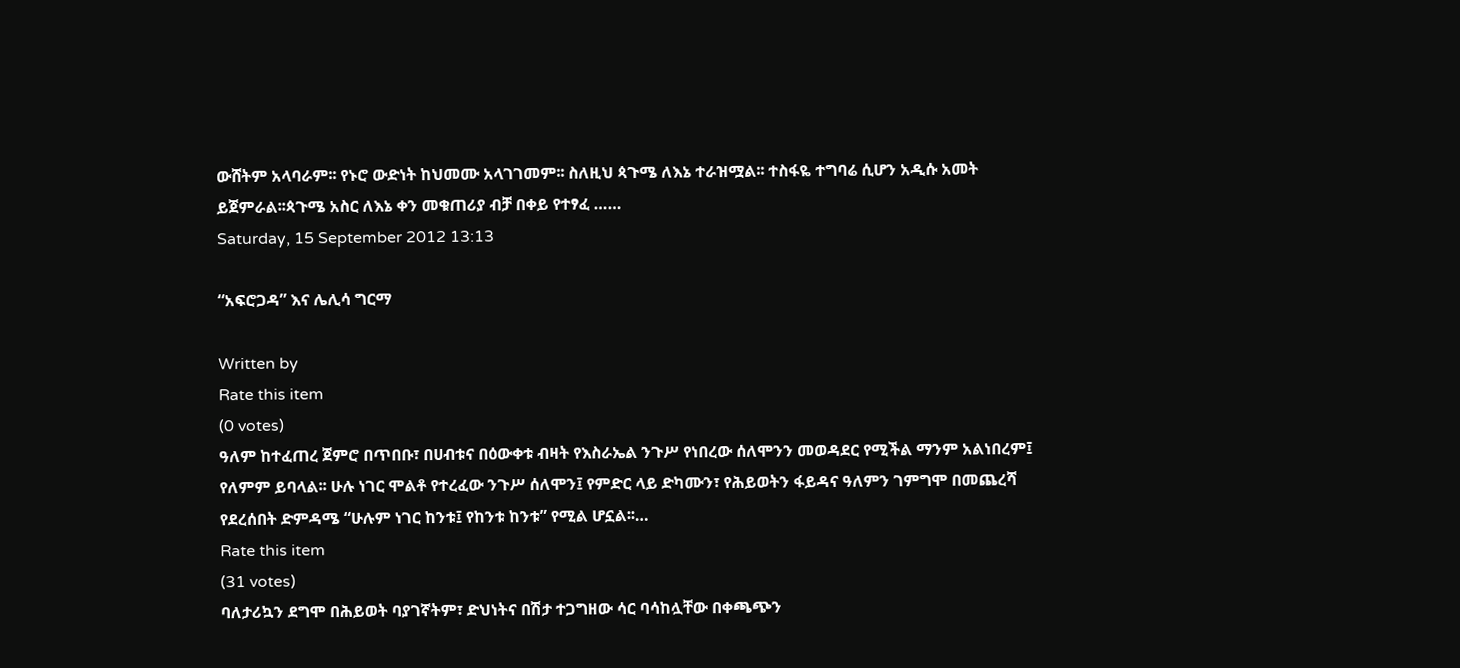ውሸትም አላባራም፡፡ የኑሮ ውድነት ከህመሙ አላገገመም፡፡ ስለዚህ ጳጉሜ ለእኔ ተራዝሟል፡፡ ተስፋዬ ተግባሬ ሲሆን አዲሱ አመት ይጀምራል፡፡ጳጉሜ አስር ለእኔ ቀን መቁጠሪያ ብቻ በቀይ የተፃፈ ……
Saturday, 15 September 2012 13:13

“አፍሮጋዳ” እና ሌሊሳ ግርማ

Written by
Rate this item
(0 votes)
ዓለም ከተፈጠረ ጀምሮ በጥበቡ፣ በሀብቱና በዕውቀቱ ብዛት የእስራኤል ንጉሥ የነበረው ሰለሞንን መወዳደር የሚችል ማንም አልነበረም፤ የለምም ይባላል፡፡ ሁሉ ነገር ሞልቶ የተረፈው ንጉሥ ሰለሞን፤ የምድር ላይ ድካሙን፣ የሕይወትን ፋይዳና ዓለምን ገምግሞ በመጨረሻ የደረሰበት ድምዳሜ “ሁሉም ነገር ከንቱ፤ የከንቱ ከንቱ” የሚል ሆኗል፡፡…
Rate this item
(31 votes)
ባለታሪኳን ደግሞ በሕይወት ባያገኛትም፣ ድህነትና በሽታ ተጋግዘው ሳር ባሳከሏቸው በቀጫጭን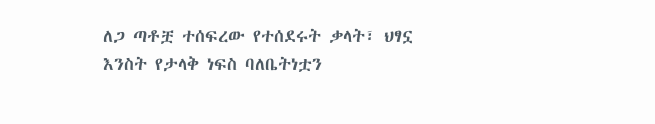ለጋ ጣቶቿ ተሰፍረው የተሰደሩት ቃላት፣ ህፃኗ እንስት የታላቅ ነፍስ ባለቤትነቷን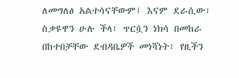ለመግለፅ አልተሳናቸውም፤ እናም ደራሲው፣ ስቃዩዋን ሁሉ ችላ፣ ጥርሷን ነክሳ በመከራ በከተበቻቸው ደብዳቤዎች መነሻነት፣ የዚችን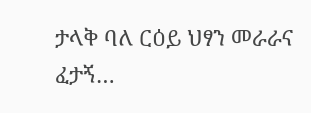ታላቅ ባለ ርዕይ ህፃን መራራና ፈታኝ…